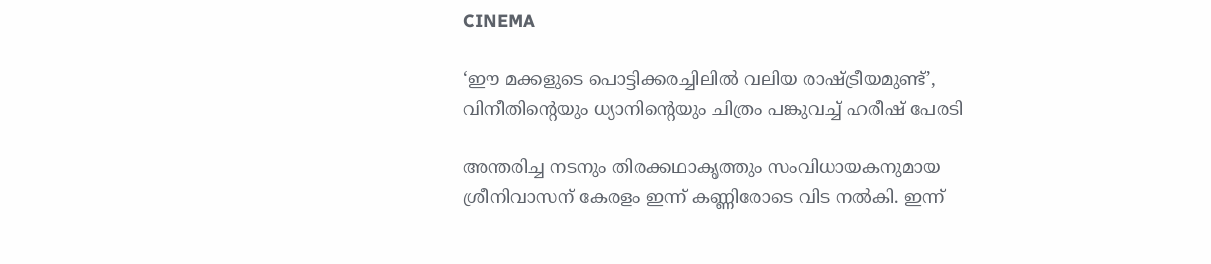CINEMA

‘ഈ മക്കളുടെ പൊട്ടിക്കരച്ചിലിൽ വലിയ രാഷ്ട്രീയമുണ്ട്’,  വിനീതിന്റെയും ധ്യാനിന്റെയും ചിത്രം പങ്കുവച്ച് ഹരീഷ് പേരടി

അന്തരിച്ച നടനും തിരക്കഥാകൃത്തും സംവിധായകനുമായ ശ്രീനിവാസന് കേരളം ഇന്ന് കണ്ണിരോടെ വിട നൽകി. ഇന്ന്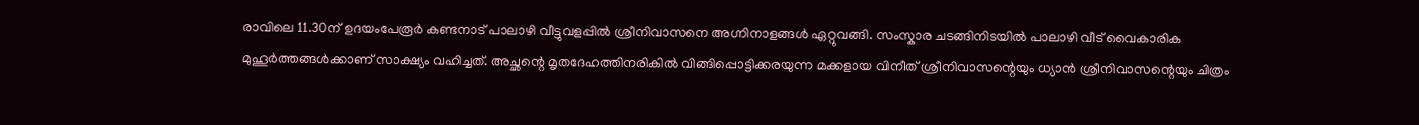രാവിലെ 11.30ന് ഉദയംപേരൂർ കണ്ടനാട് പാലാഴി വീട്ടുവളപ്പിൽ ശ്രീനിവാസനെ അഗ്നിനാളങ്ങൾ ഏറ്റുവങ്ങി. സംസ്കാര ചടങ്ങിനിടയിൽ പാലാഴി വീട് വൈകാരിക മുഹൂർത്തങ്ങൾക്കാണ് സാക്ഷ്യം വഹിച്ചത്. അച്ഛന്റെ മൃതദേഹത്തിനരികിൽ വിങ്ങിപ്പൊട്ടിക്കരയുന്ന മക്കളായ വിനീത് ശ്രീനിവാസന്റെയും ധ്യാൻ ശ്രീനിവാസന്റെയും ചിത്രം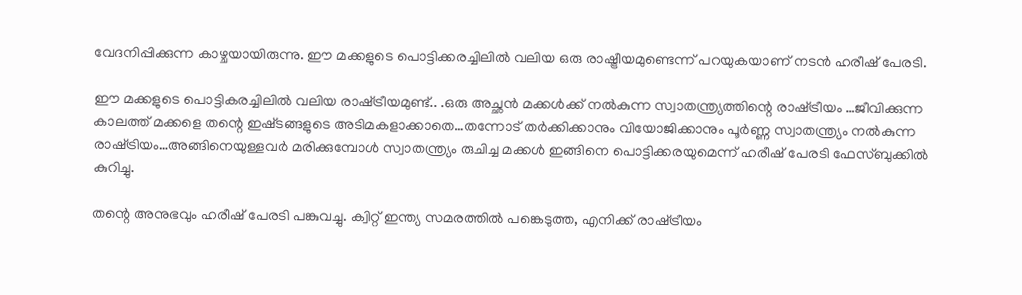വേദനിപ്പിക്കുന്ന കാഴ്ചയായിരുന്നു. ഈ മക്കളുടെ പൊട്ടിക്കരച്ചിലിൽ വലിയ ഒരു രാഷ്ട്രീയമുണ്ടെന്ന് പറയുകയാണ് നടൻ ഹരീഷ് പേരടി.

ഈ മക്കളുടെ പൊട്ടികരച്ചിലിൽ വലിയ രാഷ്‌ട്രീയമുണ്ട്.. .ഒരു അച്ഛൻ മക്കൾക്ക് നൽകുന്ന സ്വാതന്ത്ര്യത്തിന്റെ രാഷ്‌ട്രീയം …ജീവിക്കുന്ന കാലത്ത് മക്കളെ തന്റെ ഇഷ്‌ടങ്ങളുടെ അടിമകളാക്കാതെ…തന്നോട് തർക്കിക്കാനും വിയോജിക്കാനും പൂർണ്ണ സ്വാതന്ത്ര്യം നൽകുന്ന രാഷ്‌ട്രിയം…അങ്ങിനെയുള്ളവർ മരിക്കുമ്പോൾ സ്വാതന്ത്ര്യം രുചിച്ച മക്കൾ ഇങ്ങിനെ പൊട്ടിക്കരയുമെന്ന് ഹരീഷ് പേരടി ഫേസ്ബുക്കിൽ കുറിച്ചു.

തന്റെ അനുഭവും ഹരീഷ് പേരടി പങ്കുവച്ചു. ക്വിറ്റ് ഇന്ത്യ സമരത്തിൽ പങ്കെടുത്ത, എനിക്ക് രാഷ്‌ട്രീയം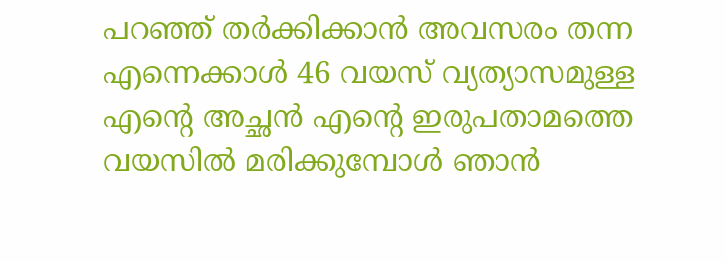പറഞ്ഞ് തർക്കിക്കാൻ അവസരം തന്ന എന്നെക്കാൾ 46 വയസ് വ്യത്യാസമുള്ള എന്റെ അച്ഛൻ എന്റെ ഇരുപതാമത്തെ വയസിൽ മരിക്കുമ്പോൾ ഞാൻ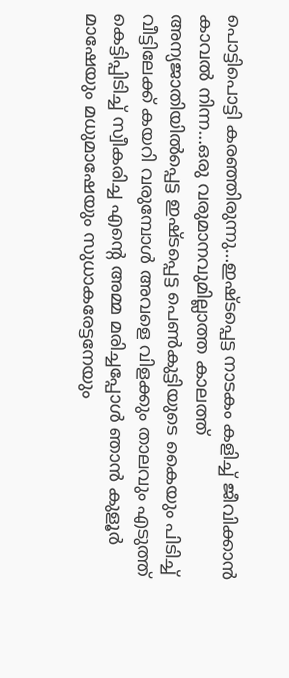പൊട്ടിപൊട്ടി കരഞ്ഞിരുന്നു…ഇഷ്‌ടപ്പെട്ട നാടകം കളിച്ച് ജീവിക്കാൻ കാവൽ നിന്ന…ഒരു വരുമാനവുമില്ലാത്ത കാലത്ത് അന്യജാതിയിൽപ്പെട്ട ഇഷ്‌ടപ്പെട്ട പെൺകുട്ടിയുടെ കൈയും പിടിച്ച് വീട്ടിലേക്ക് കയറി വരുമ്പോൾ അവളെ വിളക്കും താലവും എടുത്ത് കെട്ടിപ്പിടിച്ച് സ്വീകരിച്ച എന്റെ അമ്മ മരിച്ചപ്പോൾ ഞാൻ കുളൂർ മാഷേയും മധുമാഷേയും സുധാകരേട്ടനേയും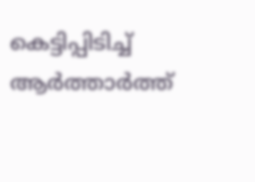കെട്ടിപ്പിടിച്ച് ആർത്താർത്ത്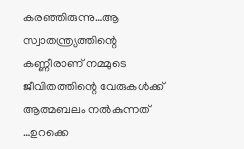കരഞ്ഞിരുന്നു…ആ സ്വാതന്ത്ര്യത്തിന്റെ കണ്ണീരാണ് നമ്മുടെ ജീവിതത്തിന്റെ വേരുകൾക്ക് ആത്മബലം നൽകുന്നത് …ഉറക്കെ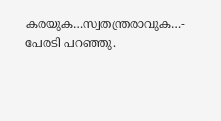കരയുക…സ്വതന്ത്രരാവുക…- പേരടി പറഞ്ഞു.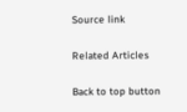Source link

Related Articles

Back to top button